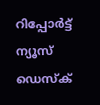റിപ്പോര്‍ട്ട്
ന്യൂസ് ഡെസ്ക്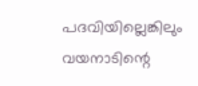പദവിയില്ലെങ്കിലും വയനാടിന്റെ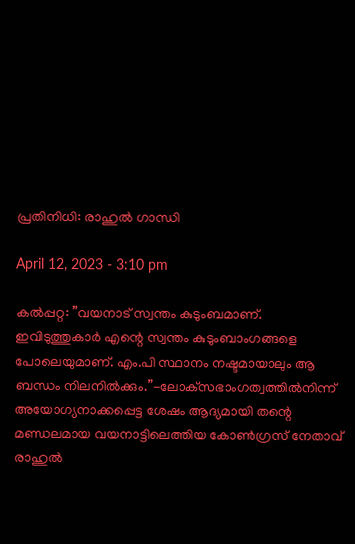പ്രതിനിധി: രാഹുല്‍ ഗാന്ധി

April 12, 2023 - 3:10 pm

കല്‍പ്പറ്റ: ”വയനാട് സ്വന്തം കുടുംബമാണ്. ഇവിടുത്തുകാര്‍ എന്റെ സ്വന്തം കുടുംബാംഗങ്ങളെ പോലെയുമാണ്. എം.പി സ്ഥാനം നഷ്ടമായാലും ആ ബന്ധം നിലനില്‍ക്കും.”-ലോക്‌സഭാംഗത്വത്തില്‍നിന്ന് അയോഗ്യനാക്കപ്പെട്ട ശേഷം ആദ്യമായി തന്റെ മണ്ഡലമായ വയനാട്ടിലെത്തിയ കോണ്‍ഗ്രസ് നേതാവ് രാഹുല്‍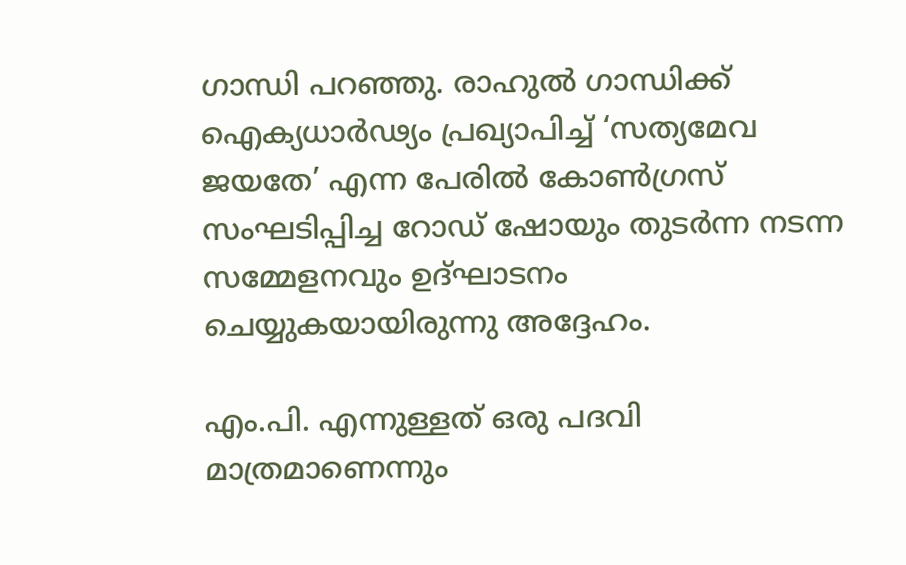ഗാന്ധി പറഞ്ഞു. രാഹുല്‍ ഗാന്ധിക്ക് ഐക്യധാര്‍ഢ്യം പ്രഖ്യാപിച്ച് ‘സത്യമേവ ജയതേ’ എന്ന പേരില്‍ കോണ്‍ഗ്രസ് സംഘടിപ്പിച്ച റോഡ് ഷോയും തുടര്‍ന്ന നടന്ന സമ്മേളനവും ഉദ്ഘാടനം ചെയ്യുകയായിരുന്നു അദ്ദേഹം.

എം.പി. എന്നുള്ളത് ഒരു പദവി മാത്രമാണെന്നും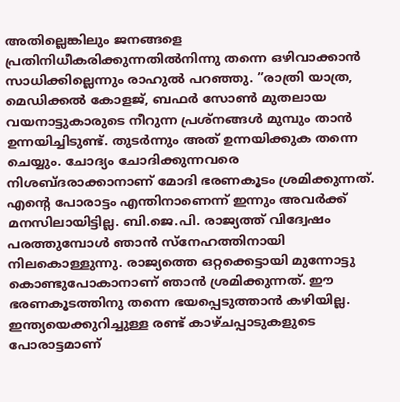അതില്ലെങ്കിലും ജനങ്ങളെ പ്രതിനിധീകരിക്കുന്നതില്‍നിന്നു തന്നെ ഒഴിവാക്കാന്‍ സാധിക്കില്ലെന്നും രാഹുല്‍ പറഞ്ഞു. ”രാത്രി യാത്ര, മെഡിക്കല്‍ കോളജ്, ബഫര്‍ സോണ്‍ മുതലായ വയനാട്ടുകാരുടെ നീറുന്ന പ്രശ്‌നങ്ങള്‍ മുമ്പും താന്‍ ഉന്നയിച്ചിടുണ്ട്. തുടര്‍ന്നും അത് ഉന്നയിക്കുക തന്നെ ചെയ്യും. ചോദ്യം ചോദിക്കുന്നവരെ നിശബ്ദരാക്കാനാണ് മോദി ഭരണകൂടം ശ്രമിക്കുന്നത്. എന്റെ പോരാട്ടം എന്തിനാണെന്ന് ഇന്നും അവര്‍ക്ക് മനസിലായിട്ടില്ല. ബി.ജെ.പി. രാജ്യത്ത് വിദ്വേഷം പരത്തുമ്പോള്‍ ഞാന്‍ സ്‌നേഹത്തിനായി നിലകൊള്ളുന്നു. രാജ്യത്തെ ഒറ്റക്കെട്ടായി മുന്നോട്ടു കൊണ്ടുപോകാനാണ് ഞാന്‍ ശ്രമിക്കുന്നത്. ഈ ഭരണകൂടത്തിനു തന്നെ ഭയപ്പെടുത്താന്‍ കഴിയില്ല. ഇന്ത്യയെക്കുറിച്ചുള്ള രണ്ട് കാഴ്ചപ്പാടുകളുടെ പോരാട്ടമാണ്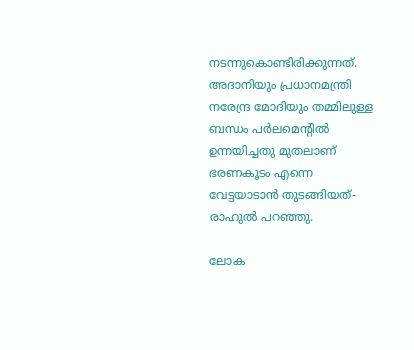നടന്നുകൊണ്ടിരിക്കുന്നത്. അദാനിയും പ്രധാനമന്ത്രി നരേന്ദ്ര മോദിയും തമ്മിലുള്ള ബന്ധം പര്‍ലമെന്റില്‍ ഉന്നയിച്ചതു മുതലാണ് ഭരണകൂടം എന്നെ വേട്ടയാടാന്‍ തുടങ്ങിയത്- രാഹുല്‍ പറഞ്ഞു.

ലോക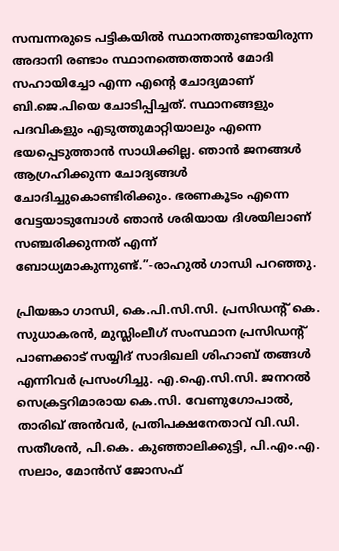സമ്പന്നരുടെ പട്ടികയില്‍ സ്ഥാനത്തുണ്ടായിരുന്ന അദാനി രണ്ടാം സ്ഥാനത്തെത്താന്‍ മോദി സഹായിച്ചോ എന്ന എന്റെ ചോദ്യമാണ് ബി.ജെ.പിയെ ചോടിപ്പിച്ചത്. സ്ഥാനങ്ങളും പദവികളും എടുത്തുമാറ്റിയാലും എന്നെ ഭയപ്പെടുത്താന്‍ സാധിക്കില്ല. ഞാന്‍ ജനങ്ങള്‍ ആഗ്രഹിക്കുന്ന ചോദ്യങ്ങള്‍ ചോദിച്ചുകൊണ്ടിരിക്കും. ഭരണകൂടം എന്നെ വേട്ടയാടുമ്പോള്‍ ഞാന്‍ ശരിയായ ദിശയിലാണ് സഞ്ചരിക്കുന്നത് എന്ന് ബോധ്യമാകുന്നുണ്ട്.”-രാഹുല്‍ ഗാന്ധി പറഞ്ഞു.

പ്രിയങ്കാ ഗാന്ധി, കെ.പി.സി.സി. പ്രസിഡന്റ് കെ. സുധാകരന്‍, മുസ്ലിംലീഗ് സംസ്ഥാന പ്രസിഡന്റ് പാണക്കാട് സയ്യിദ് സാദിഖലി ശിഹാബ് തങ്ങള്‍ എന്നിവര്‍ പ്രസംഗിച്ചു. എ.ഐ.സി.സി. ജനറല്‍ സെക്രട്ടറിമാരായ കെ.സി. വേണുഗോപാല്‍, താരിഖ് അന്‍വര്‍, പ്രതിപക്ഷനേതാവ് വി.ഡി. സതീശന്‍, പി.കെ. കുഞ്ഞാലിക്കുട്ടി, പി.എം.എ. സലാം, മോന്‍സ് ജോസഫ്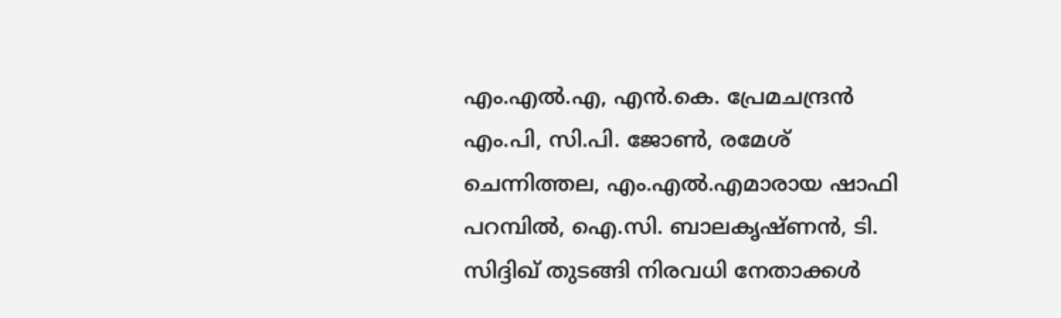എം.എല്‍.എ, എന്‍.കെ. പ്രേമചന്ദ്രന്‍ എം.പി, സി.പി. ജോണ്‍, രമേശ് ചെന്നിത്തല, എം.എല്‍.എമാരായ ഷാഫി പറമ്പില്‍, ഐ.സി. ബാലകൃഷ്ണന്‍, ടി. സിദ്ദിഖ് തുടങ്ങി നിരവധി നേതാക്കള്‍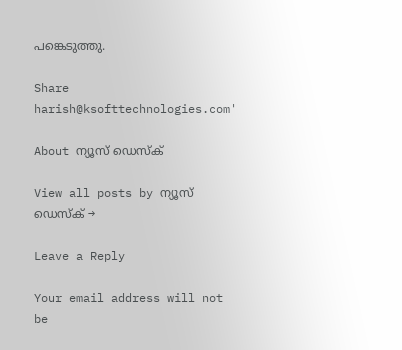പങ്കെടുത്തു.

Share
harish@ksofttechnologies.com'

About ന്യൂസ് ഡെസ്ക്

View all posts by ന്യൂസ് ഡെസ്ക് →

Leave a Reply

Your email address will not be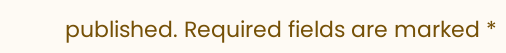published. Required fields are marked *